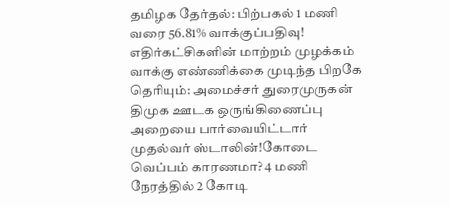தமிழக தேர்தல்: பிற்பகல் 1 மணி வரை 56.81% வாக்குப்பதிவு! எதிர்கட்சிகளின் மாற்றம் முழக்கம் வாக்கு எண்ணிக்கை முடிந்த பிறகே தெரியும்: அமைச்சர் துரைமுருகன் திமுக ஊடக ஒருங்கிணைப்பு அறையை பார்வையிட்டார் முதல்வர் ஸ்டாலின்!கோடை வெப்பம் காரணமா? 4 மணி நேரத்தில் 2 கோடி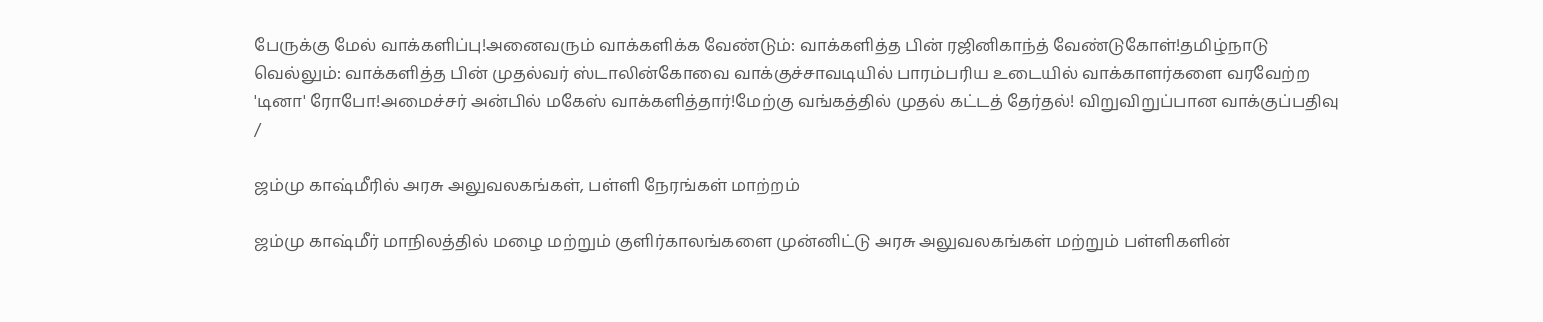பேருக்கு மேல் வாக்களிப்பு!அனைவரும் வாக்களிக்க வேண்டும்: வாக்களித்த பின் ரஜினிகாந்த் வேண்டுகோள்!தமிழ்நாடு வெல்லும்: வாக்களித்த பின் முதல்வர் ஸ்டாலின்கோவை வாக்குச்சாவடியில் பாரம்பரிய உடையில் வாக்காளர்களை வரவேற்ற 'டினா' ரோபோ!அமைச்சர் அன்பில் மகேஸ் வாக்களித்தார்!மேற்கு வங்கத்தில் முதல் கட்டத் தேர்தல்! விறுவிறுப்பான வாக்குப்பதிவு
/

ஜம்மு காஷ்மீரில் அரசு அலுவலகங்கள், பள்ளி நேரங்கள் மாற்றம்

ஜம்மு காஷ்மீர் மாநிலத்தில் மழை மற்றும் குளிர்காலங்களை முன்னிட்டு அரசு அலுவலகங்கள் மற்றும் பள்ளிகளின்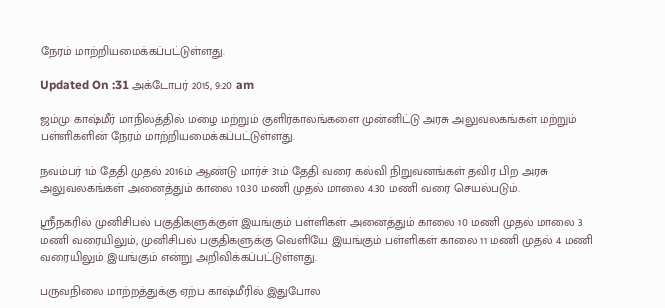நேரம் மாற்றியமைக்கப்பட்டுள்ளது.

Updated On :31 அக்டோபர் 2015, 9:20 am

ஜம்மு காஷ்மீர் மாநிலத்தில் மழை மற்றும் குளிர்காலங்களை முன்னிட்டு அரசு அலுவலகங்கள் மற்றும் பள்ளிகளின் நேரம் மாற்றியமைக்கப்பட்டுள்ளது.

நவம்பர் 1ம் தேதி முதல் 2016ம் ஆண்டு மார்ச் 31ம் தேதி வரை கல்வி நிறுவனங்கள் தவிர பிற அரசு அலுவலகங்கள் அனைத்தும் காலை 10.30 மணி முதல் மாலை 4.30 மணி வரை செயல்படும்.

ஸ்ரீநகரில் முனிசிபல் பகுதிகளுக்குள் இயங்கும் பள்ளிகள் அனைத்தும் காலை 10 மணி முதல் மாலை 3 மணி வரையிலும், முனிசிபல் பகுதிகளுக்கு வெளியே இயங்கும் பள்ளிகள் காலை 11 மணி முதல் 4 மணி வரையிலும் இயங்கும் என்று அறிவிக்கப்பட்டுள்ளது.

பருவநிலை மாற்றத்துக்கு ஏற்ப காஷ்மீரில் இதுபோல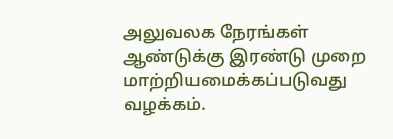அலுவலக நேரங்கள் ஆண்டுக்கு இரண்டு முறை மாற்றியமைக்கப்படுவது வழக்கம்.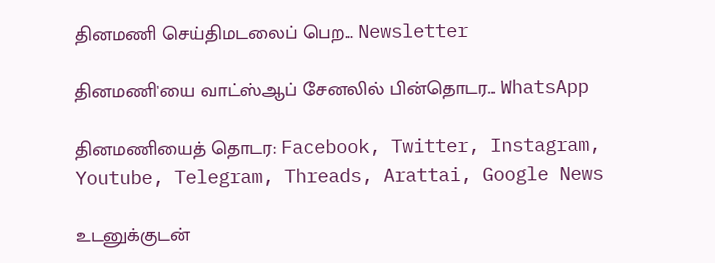தினமணி செய்திமடலைப் பெற... Newsletter

தினமணி'யை வாட்ஸ்ஆப் சேனலில் பின்தொடர... WhatsApp

தினமணியைத் தொடர: Facebook, Twitter, Instagram, Youtube, Telegram, Threads, Arattai, Google News

உடனுக்குடன்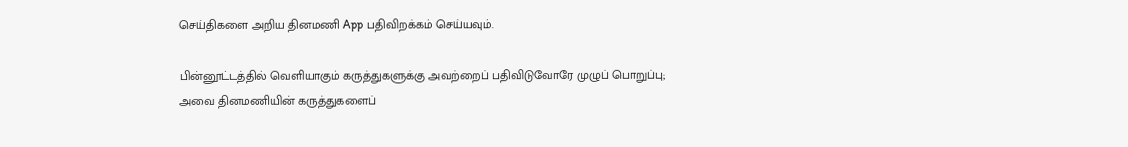செய்திகளை அறிய தினமணி App பதிவிறக்கம் செய்யவும்.

பின்னூட்டத்தில் வெளியாகும் கருத்துகளுக்கு அவற்றைப் பதிவிடுவோரே முழுப் பொறுப்பு; அவை தினமணியின் கருத்துகளைப்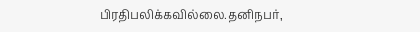பிரதிபலிக்கவில்லை.தனிநபர்,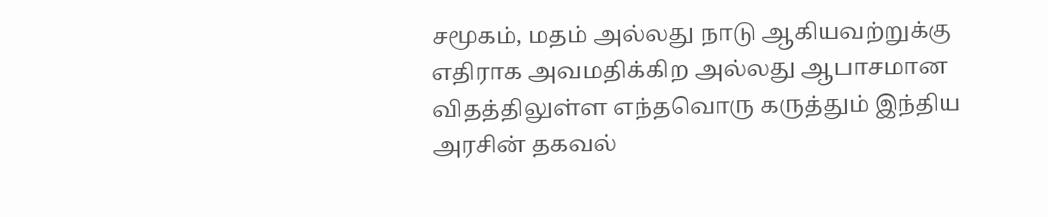சமூகம், மதம் அல்லது நாடு ஆகியவற்றுக்கு எதிராக அவமதிக்கிற அல்லது ஆபாசமான விதத்திலுள்ள எந்தவொரு கருத்தும் இந்திய அரசின் தகவல்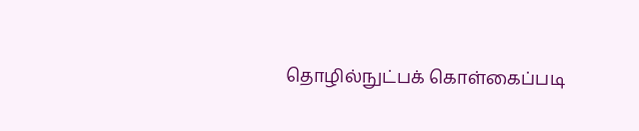தொழில்நுட்பக் கொள்கைப்படி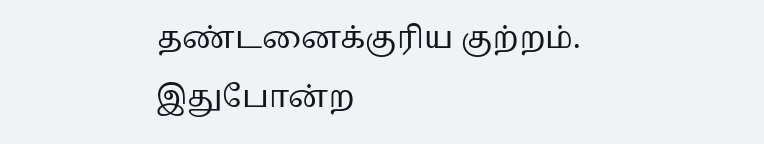தண்டனைக்குரிய குற்றம். இதுபோன்ற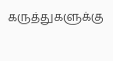கருத்துகளுக்கு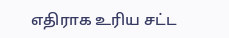எதிராக உரிய சட்ட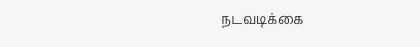நடவடிக்கை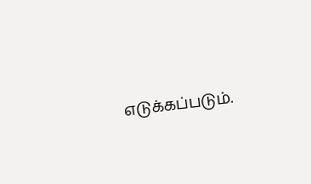எடுக்கப்படும்.